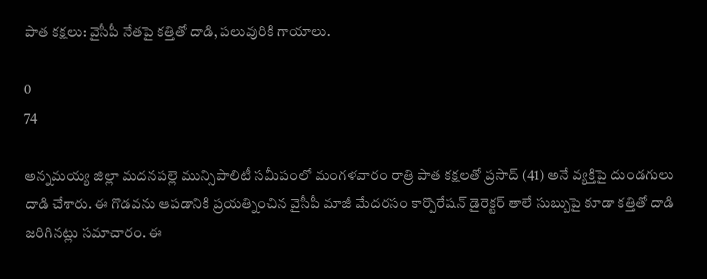పాత కక్షలు: వైసీపీ నేతపై కత్తితో దాడి, పలువురికి గాయాలు.

0
74

అన్నమయ్య జిల్లా మదనపల్లె మున్సిపాలిటీ సమీపంలో మంగళవారం రాత్రి పాత కక్షలతో ప్రసాద్ (41) అనే వ్యక్తిపై దుండగులు దాడి చేశారు. ఈ గొడవను ఆపడానికి ప్రయత్నించిన వైసీపీ మాజీ మేదరసం కార్పొరేషన్ డైరెక్టర్ తాలే సుబ్బుపై కూడా కత్తితో దాడి జరిగినట్లు సమాచారం. ఈ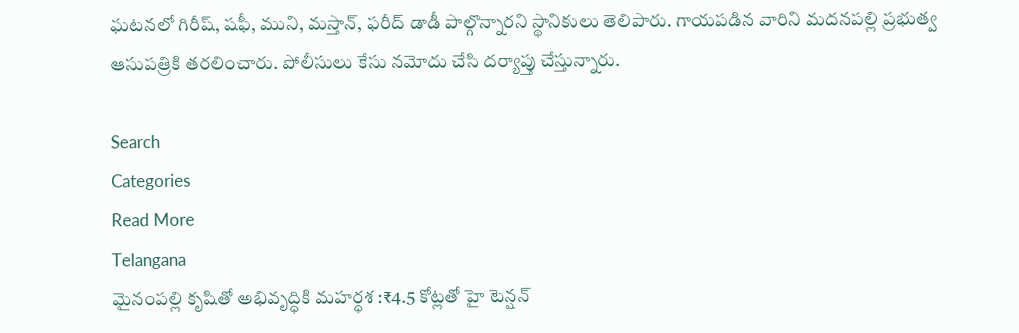ఘటనలో గిరీష్, షఫీ, ముని, మస్తాన్, ఫరీద్ డాడీ పాల్గొన్నారని స్థానికులు తెలిపారు. గాయపడిన వారిని మదనపల్లి ప్రభుత్వ ఆసుపత్రికి తరలించారు. పోలీసులు కేసు నమోదు చేసి దర్యాప్తు చేస్తున్నారు.

Search
Categories
Read More
Telangana
మైనంపల్లి కృషితో అభివృద్ధికి మహర్ధశ :₹4.5 కోట్లతో హై టెన్షన్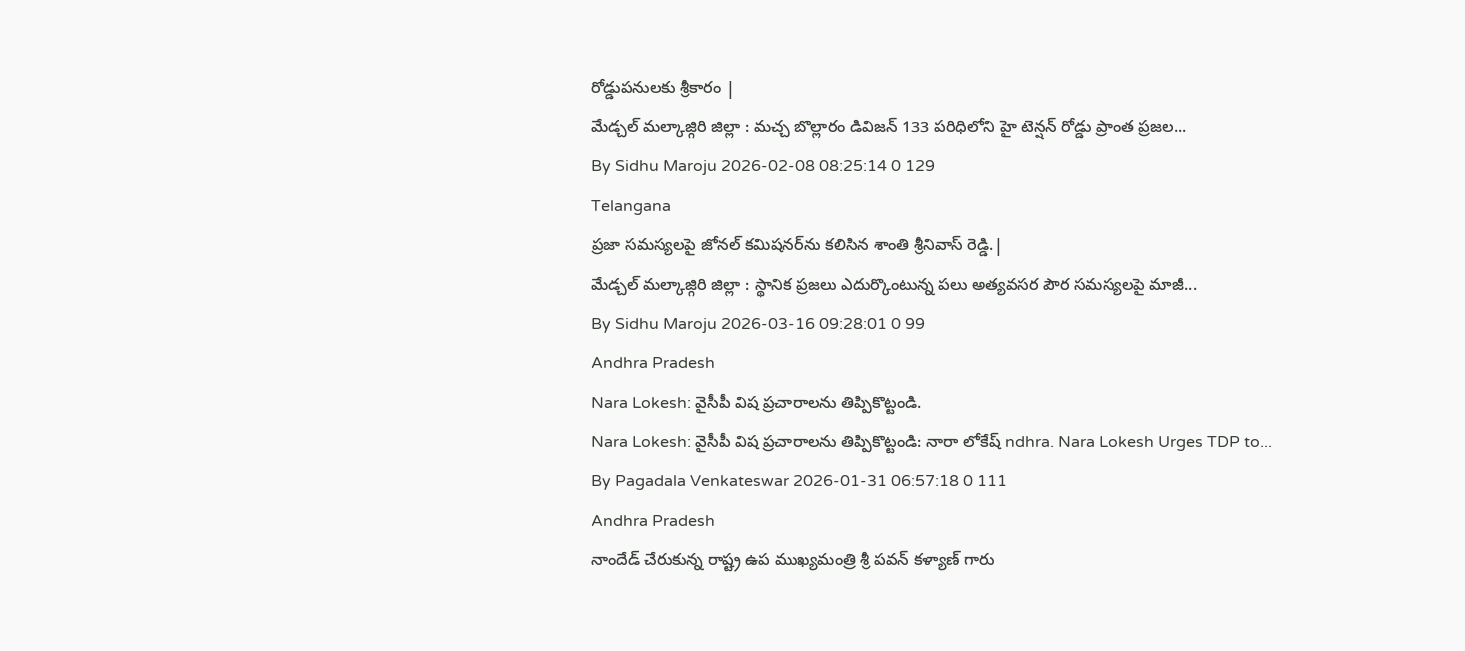రోడ్డుపనులకు శ్రీకారం |
మేడ్చల్ మల్కాజ్గిరి జిల్లా : మచ్చ బొల్లారం డివిజన్ 133 పరిధిలోని హై టెన్షన్ రోడ్డు ప్రాంత ప్రజల...
By Sidhu Maroju 2026-02-08 08:25:14 0 129
Telangana
ప్రజా సమస్యలపై జోనల్ కమిషనర్‌ను కలిసిన శాంతి శ్రీనివాస్ రెడ్డి.|
మేడ్చల్ మల్కాజ్గిరి జిల్లా : స్థానిక ప్రజలు ఎదుర్కొంటున్న పలు అత్యవసర పౌర సమస్యలపై మాజీ...
By Sidhu Maroju 2026-03-16 09:28:01 0 99
Andhra Pradesh
Nara Lokesh: వైసీపీ విష ప్రచారాలను తిప్పికొట్టండి.
Nara Lokesh: వైసీపీ విష ప్రచారాలను తిప్పికొట్టండి: నారా లోకేష్ ndhra. Nara Lokesh Urges TDP to...
By Pagadala Venkateswar 2026-01-31 06:57:18 0 111
Andhra Pradesh
నాందేడ్ చేరుకున్న రాష్ట్ర ఉప ముఖ్యమంత్రి శ్రీ పవన్ కళ్యాణ్ గారు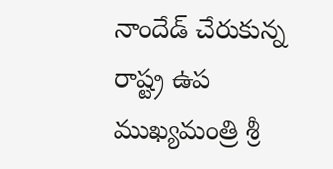నాందేడ్ చేరుకున్న రాష్ట్ర ఉప ముఖ్యమంత్రి శ్రీ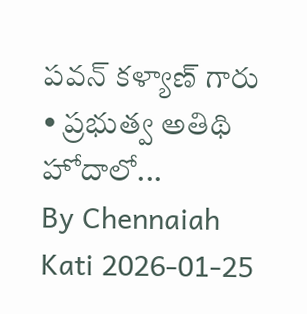పవన్ కళ్యాణ్ గారు • ప్రభుత్వ అతిథి హోదాలో...
By Chennaiah Kati 2026-01-25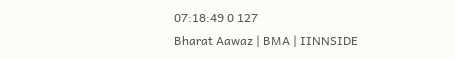07:18:49 0 127
Bharat Aawaz | BMA | IINNSIDE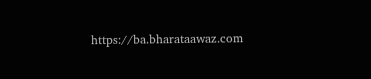https://ba.bharataawaz.com